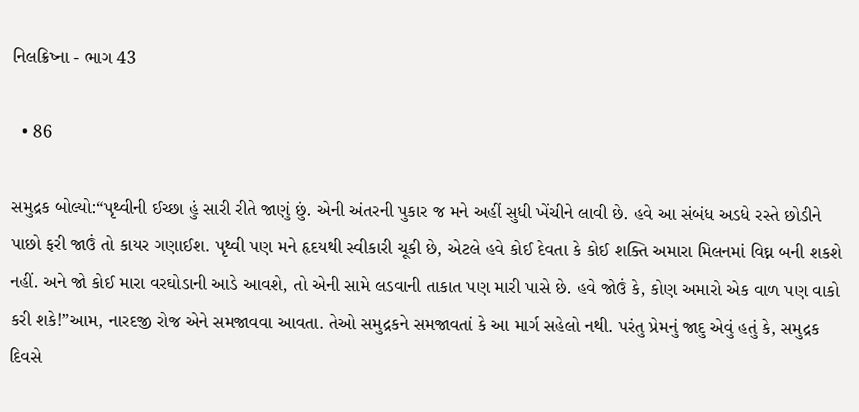નિલક્રિષ્ના - ભાગ 43

  • 86

સમુદ્રક બોલ્યો:“પૃથ્વીની ઈચ્છા હું સારી રીતે જાણું છું. એની અંતરની પુકાર જ મને અહીં સુધી ખેંચીને લાવી છે. હવે આ સંબંધ અડધે રસ્તે છોડીને પાછો ફરી જાઉં તો કાયર ગણાઈશ. પૃથ્વી પણ મને હૃદયથી સ્વીકારી ચૂકી છે, એટલે હવે કોઈ દેવતા કે કોઈ શક્તિ અમારા મિલનમાં વિઘ્ન બની શકશે નહીં. અને જો કોઈ મારા વરઘોડાની આડે આવશે, તો એની સામે લડવાની તાકાત પણ મારી પાસે છે. હવે જોઉં કે, કોણ અમારો એક વાળ પણ વાકો કરી શકે!”આમ, નારદજી રોજ એને સમજાવવા આવતા. તેઓ સમુદ્રકને સમજાવતાં કે આ માર્ગ સહેલો નથી. પરંતુ પ્રેમનું જાદુ એવું હતું કે, સમુદ્રક દિવસે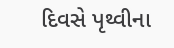દિવસે પૃથ્વીના